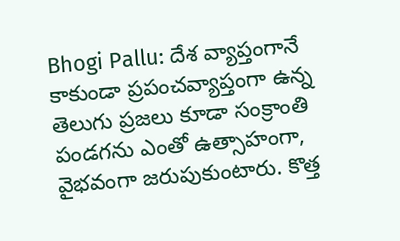Bhogi Pallu: దేశ వ్యాప్తంగానే కాకుండా ప్రపంచవ్యాప్తంగా ఉన్న తెలుగు ప్రజలు కూడా సంక్రాంతి పండగను ఎంతో ఉత్సాహంగా, వైభవంగా జరుపుకుంటారు. కొత్త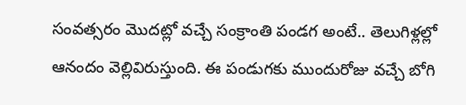సంవత్సరం మొదట్లో వచ్చే సంక్రాంతి పండగ అంటే.. తెలుగిళ్లల్లో ఆనందం వెల్లివిరుస్తుంది. ఈ పండుగకు ముందురోజు వచ్చే బోగి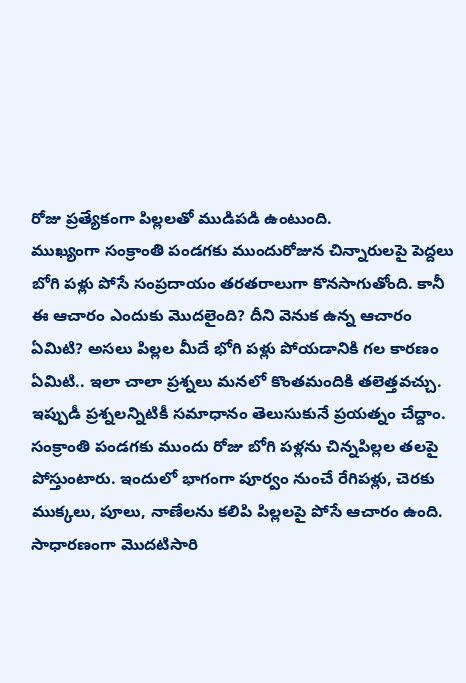రోజు ప్రత్యేకంగా పిల్లలతో ముడిపడి ఉంటుంది.
ముఖ్యంగా సంక్రాంతి పండగకు ముందురోజున చిన్నారులపై పెద్దలు బోగి పళ్లు పోసే సంప్రదాయం తరతరాలుగా కొనసాగుతోంది. కానీ ఈ ఆచారం ఎందుకు మొదలైంది? దీని వెనుక ఉన్న ఆచారం ఏమిటి? అసలు పిల్లల మీదే భోగి పళ్లు పోయడానికి గల కారణం ఏమిటి.. ఇలా చాలా ప్రశ్నలు మనలో కొంతమందికి తలెత్తవచ్చు. ఇప్పుడీ ప్రశ్నలన్నిటికీ సమాధానం తెలుసుకునే ప్రయత్నం చేద్దాం.
సంక్రాంతి పండగకు ముందు రోజు బోగి పళ్లను చిన్నపిల్లల తలపై పోస్తుంటారు. ఇందులో భాగంగా పూర్వం నుంచే రేగిపళ్లు, చెరకు ముక్కలు, పూలు, నాణేలను కలిపి పిల్లలపై పోసే ఆచారం ఉంది. సాధారణంగా మొదటిసారి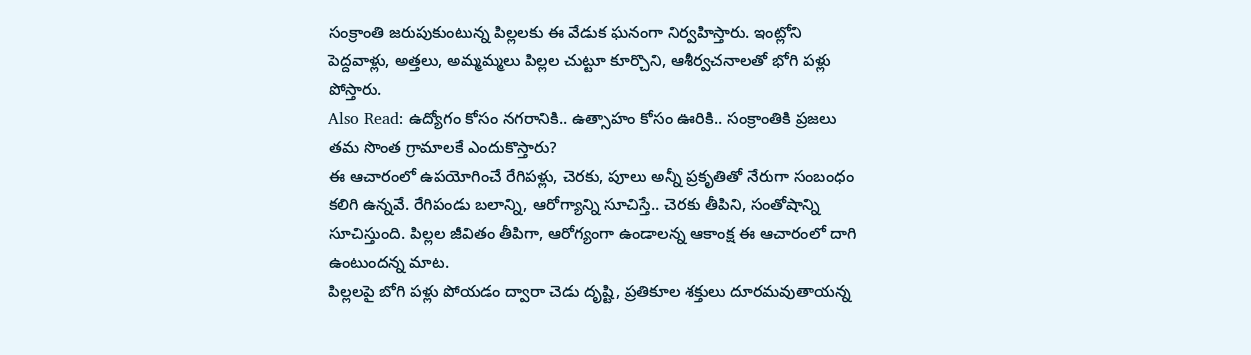సంక్రాంతి జరుపుకుంటున్న పిల్లలకు ఈ వేడుక ఘనంగా నిర్వహిస్తారు. ఇంట్లోని పెద్దవాళ్లు, అత్తలు, అమ్మమ్మలు పిల్లల చుట్టూ కూర్చొని, ఆశీర్వచనాలతో భోగి పళ్లు పోస్తారు.
Also Read: ఉద్యోగం కోసం నగరానికి.. ఉత్సాహం కోసం ఊరికి.. సంక్రాంతికి ప్రజలు తమ సొంత గ్రామాలకే ఎందుకొస్తారు?
ఈ ఆచారంలో ఉపయోగించే రేగిపళ్లు, చెరకు, పూలు అన్నీ ప్రకృతితో నేరుగా సంబంధం కలిగి ఉన్నవే. రేగిపండు బలాన్ని, ఆరోగ్యాన్ని సూచిస్తే.. చెరకు తీపిని, సంతోషాన్ని సూచిస్తుంది. పిల్లల జీవితం తీపిగా, ఆరోగ్యంగా ఉండాలన్న ఆకాంక్ష ఈ ఆచారంలో దాగి ఉంటుందన్న మాట.
పిల్లలపై బోగి పళ్లు పోయడం ద్వారా చెడు దృష్టి, ప్రతికూల శక్తులు దూరమవుతాయన్న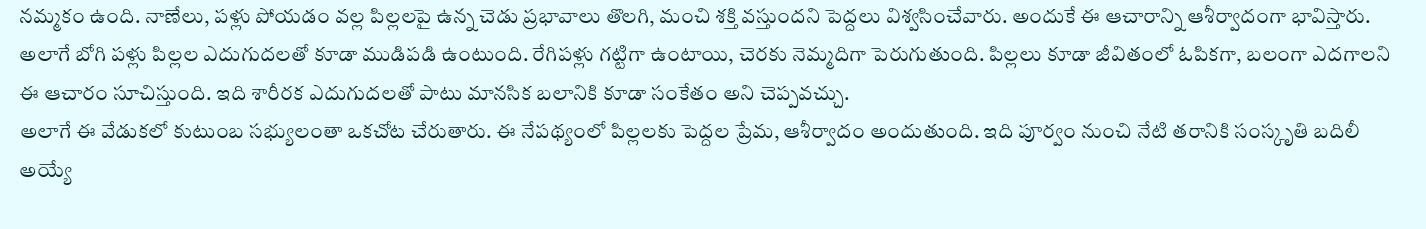నమ్మకం ఉంది. నాణేలు, పళ్లు పోయడం వల్ల పిల్లలపై ఉన్న చెడు ప్రభావాలు తొలగి, మంచి శక్తి వస్తుందని పెద్దలు విశ్వసించేవారు. అందుకే ఈ ఆచారాన్ని ఆశీర్వాదంగా భావిస్తారు. అలాగే బోగి పళ్లు పిల్లల ఎదుగుదలతో కూడా ముడిపడి ఉంటుంది. రేగిపళ్లు గట్టిగా ఉంటాయి, చెరకు నెమ్మదిగా పెరుగుతుంది. పిల్లలు కూడా జీవితంలో ఓపికగా, బలంగా ఎదగాలని ఈ ఆచారం సూచిస్తుంది. ఇది శారీరక ఎదుగుదలతో పాటు మానసిక బలానికి కూడా సంకేతం అని చెప్పవచ్చు.
అలాగే ఈ వేడుకలో కుటుంబ సభ్యులంతా ఒకచోట చేరుతారు. ఈ నేపథ్యంలో పిల్లలకు పెద్దల ప్రేమ, ఆశీర్వాదం అందుతుంది. ఇది పూర్వం నుంచి నేటి తరానికి సంస్కృతి బదిలీ అయ్యే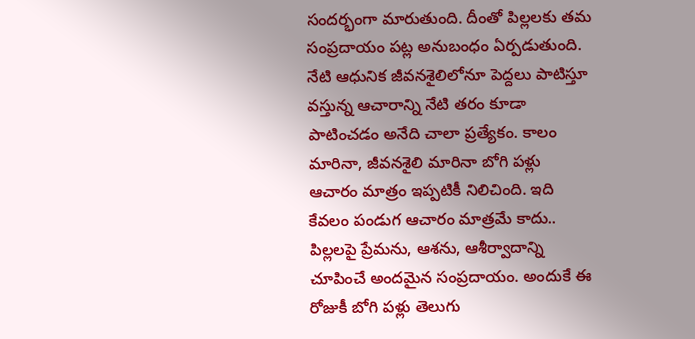సందర్భంగా మారుతుంది. దీంతో పిల్లలకు తమ సంప్రదాయం పట్ల అనుబంధం ఏర్పడుతుంది.
నేటి ఆధునిక జీవనశైలిలోనూ పెద్దలు పాటిస్తూ వస్తున్న ఆచారాన్ని నేటి తరం కూడా పాటించడం అనేది చాలా ప్రత్యేకం. కాలం మారినా, జీవనశైలి మారినా బోగి పళ్లు ఆచారం మాత్రం ఇప్పటికీ నిలిచింది. ఇది కేవలం పండుగ ఆచారం మాత్రమే కాదు.. పిల్లలపై ప్రేమను, ఆశను, ఆశీర్వాదాన్ని చూపించే అందమైన సంప్రదాయం. అందుకే ఈ రోజుకీ బోగి పళ్లు తెలుగు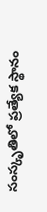సంస్కృతిలో ప్రత్యేక స్థానం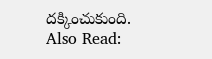దక్కించుకుంది.
Also Read: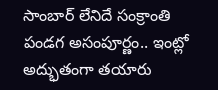సాంబార్ లేనిదే సంక్రాంతి పండగ అసంపూర్ణం.. ఇంట్లో అద్భుతంగా తయారు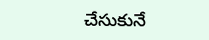చేసుకునే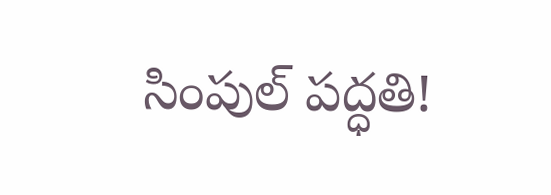సింపుల్ పద్ధతి!